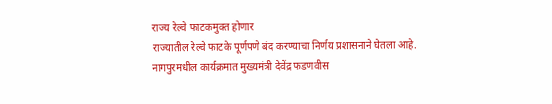राज्य रेल्वे फाटकमुक्त होणार
राज्यातील रेल्वे फाटके पूर्णपणे बंद करण्याचा निर्णय प्रशासनाने घेतला आहे. नागपुरमधील कार्यक्रमात मुख्यमंत्री देवेंद्र फडणवीस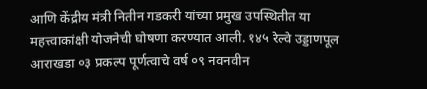आणि केंद्रीय मंत्री नितीन गडकरी यांच्या प्रमुख उपस्थितीत या महत्त्वाकांक्षी योजनेची घोषणा करण्यात आली. १४५ रेल्वे उड्डाणपूल आराखडा ०३ प्रकल्प पूर्णत्वाचे वर्ष ०९ नवनवीन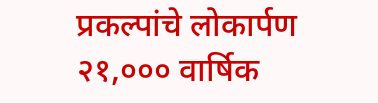प्रकल्पांचे लोकार्पण २१,००० वार्षिक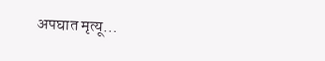अपघात मृत्यू…